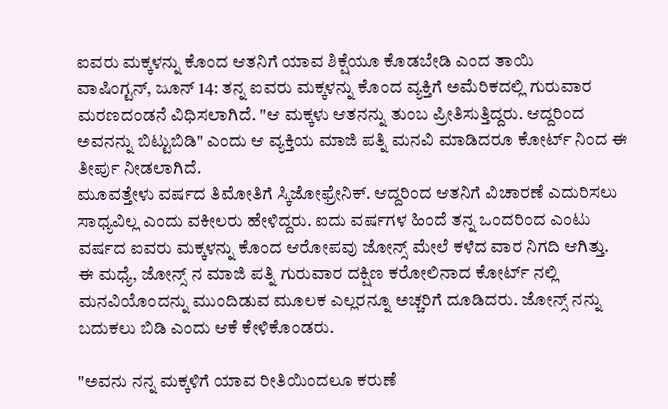ಐವರು ಮಕ್ಕಳನ್ನು ಕೊಂದ ಆತನಿಗೆ ಯಾವ ಶಿಕ್ಷೆಯೂ ಕೊಡಬೇಡಿ ಎಂದ ತಾಯಿ
ವಾಷಿಂಗ್ಟನ್, ಜೂನ್ 14: ತನ್ನ ಐವರು ಮಕ್ಕಳನ್ನು ಕೊಂದ ವ್ಯಕ್ತಿಗೆ ಅಮೆರಿಕದಲ್ಲಿ ಗುರುವಾರ ಮರಣದಂಡನೆ ವಿಧಿಸಲಾಗಿದೆ. "ಆ ಮಕ್ಕಳು ಆತನನ್ನು ತುಂಬ ಪ್ರೀತಿಸುತ್ತಿದ್ದರು. ಆದ್ದರಿಂದ ಅವನನ್ನು ಬಿಟ್ಟುಬಿಡಿ" ಎಂದು ಆ ವ್ಯಕ್ತಿಯ ಮಾಜಿ ಪತ್ನಿ ಮನವಿ ಮಾಡಿದರೂ ಕೋರ್ಟ್ ನಿಂದ ಈ ತೀರ್ಪು ನೀಡಲಾಗಿದೆ.
ಮೂವತ್ತೇಳು ವರ್ಷದ ತಿಮೋತಿಗೆ ಸ್ಕಿಜೋಫ್ರೇನಿಕ್. ಆದ್ದರಿಂದ ಆತನಿಗೆ ವಿಚಾರಣೆ ಎದುರಿಸಲು ಸಾಧ್ಯವಿಲ್ಲ ಎಂದು ವಕೀಲರು ಹೇಳಿದ್ದರು. ಐದು ವರ್ಷಗಳ ಹಿಂದೆ ತನ್ನ ಒಂದರಿಂದ ಎಂಟು ವರ್ಷದ ಐವರು ಮಕ್ಕಳನ್ನು ಕೊಂದ ಆರೋಪವು ಜೋನ್ಸ್ ಮೇಲೆ ಕಳೆದ ವಾರ ನಿಗದಿ ಆಗಿತ್ತು.
ಈ ಮಧ್ಯೆ, ಜೋನ್ಸ್ ನ ಮಾಜಿ ಪತ್ನಿ ಗುರುವಾರ ದಕ್ಷಿಣ ಕರೋಲಿನಾದ ಕೋರ್ಟ್ ನಲ್ಲಿ ಮನವಿಯೊಂದನ್ನು ಮುಂದಿಡುವ ಮೂಲಕ ಎಲ್ಲರನ್ನೂ ಅಚ್ಚರಿಗೆ ದೂಡಿದರು. ಜೋನ್ಸ್ ನನ್ನು ಬದುಕಲು ಬಿಡಿ ಎಂದು ಆಕೆ ಕೇಳಿಕೊಂಡರು.

"ಅವನು ನನ್ನ ಮಕ್ಕಳಿಗೆ ಯಾವ ರೀತಿಯಿಂದಲೂ ಕರುಣೆ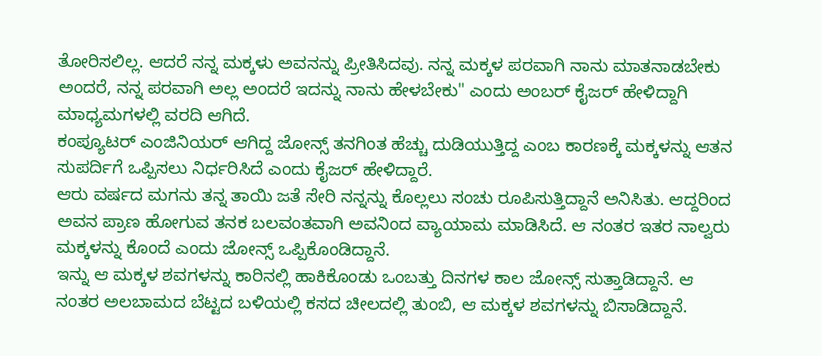ತೋರಿಸಲಿಲ್ಲ. ಆದರೆ ನನ್ನ ಮಕ್ಕಳು ಅವನನ್ನು ಪ್ರೀತಿಸಿದವು. ನನ್ನ ಮಕ್ಕಳ ಪರವಾಗಿ ನಾನು ಮಾತನಾಡಬೇಕು ಅಂದರೆ, ನನ್ನ ಪರವಾಗಿ ಅಲ್ಲ ಅಂದರೆ ಇದನ್ನು ನಾನು ಹೇಳಬೇಕು" ಎಂದು ಅಂಬರ್ ಕೈಜರ್ ಹೇಳಿದ್ದಾಗಿ ಮಾಧ್ಯಮಗಳಲ್ಲಿ ವರದಿ ಆಗಿದೆ.
ಕಂಪ್ಯೂಟರ್ ಎಂಜಿನಿಯರ್ ಆಗಿದ್ದ ಜೋನ್ಸ್ ತನಗಿಂತ ಹೆಚ್ಚು ದುಡಿಯುತ್ತಿದ್ದ ಎಂಬ ಕಾರಣಕ್ಕೆ ಮಕ್ಕಳನ್ನು ಆತನ ಸುಪರ್ದಿಗೆ ಒಪ್ಪಿಸಲು ನಿರ್ಧರಿಸಿದೆ ಎಂದು ಕೈಜರ್ ಹೇಳಿದ್ದಾರೆ.
ಆರು ವರ್ಷದ ಮಗನು ತನ್ನ ತಾಯಿ ಜತೆ ಸೇರಿ ನನ್ನನ್ನು ಕೊಲ್ಲಲು ಸಂಚು ರೂಪಿಸುತ್ತಿದ್ದಾನೆ ಅನಿಸಿತು. ಆದ್ದರಿಂದ ಅವನ ಪ್ರಾಣ ಹೋಗುವ ತನಕ ಬಲವಂತವಾಗಿ ಅವನಿಂದ ವ್ಯಾಯಾಮ ಮಾಡಿಸಿದೆ. ಆ ನಂತರ ಇತರ ನಾಲ್ವರು ಮಕ್ಕಳನ್ನು ಕೊಂದೆ ಎಂದು ಜೋನ್ಸ್ ಒಪ್ಪಿಕೊಂಡಿದ್ದಾನೆ.
ಇನ್ನು ಆ ಮಕ್ಕಳ ಶವಗಳನ್ನು ಕಾರಿನಲ್ಲಿ ಹಾಕಿಕೊಂಡು ಒಂಬತ್ತು ದಿನಗಳ ಕಾಲ ಜೋನ್ಸ್ ಸುತ್ತಾಡಿದ್ದಾನೆ. ಆ ನಂತರ ಅಲಬಾಮದ ಬೆಟ್ಟದ ಬಳಿಯಲ್ಲಿ ಕಸದ ಚೀಲದಲ್ಲಿ ತುಂಬಿ, ಆ ಮಕ್ಕಳ ಶವಗಳನ್ನು ಬಿಸಾಡಿದ್ದಾನೆ.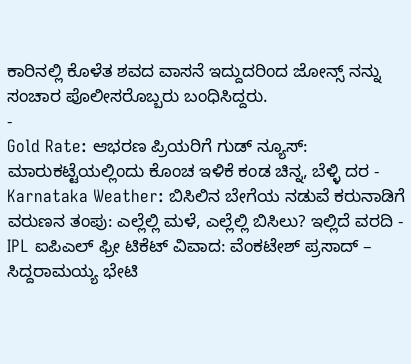ಕಾರಿನಲ್ಲಿ ಕೊಳೆತ ಶವದ ವಾಸನೆ ಇದ್ದುದರಿಂದ ಜೋನ್ಸ್ ನನ್ನು ಸಂಚಾರ ಪೊಲೀಸರೊಬ್ಬರು ಬಂಧಿಸಿದ್ದರು.
-
Gold Rate: ಆಭರಣ ಪ್ರಿಯರಿಗೆ ಗುಡ್ ನ್ಯೂಸ್: ಮಾರುಕಟ್ಟೆಯಲ್ಲಿಂದು ಕೊಂಚ ಇಳಿಕೆ ಕಂಡ ಚಿನ್ನ, ಬೆಳ್ಳಿ ದರ -
Karnataka Weather: ಬಿಸಿಲಿನ ಬೇಗೆಯ ನಡುವೆ ಕರುನಾಡಿಗೆ ವರುಣನ ತಂಪು: ಎಲ್ಲೆಲ್ಲಿ ಮಳೆ, ಎಲ್ಲೆಲ್ಲಿ ಬಿಸಿಲು? ಇಲ್ಲಿದೆ ವರದಿ -
IPL ಐಪಿಎಲ್ ಫ್ರೀ ಟಿಕೆಟ್ ವಿವಾದ: ವೆಂಕಟೇಶ್ ಪ್ರಸಾದ್ – ಸಿದ್ದರಾಮಯ್ಯ ಭೇಟಿ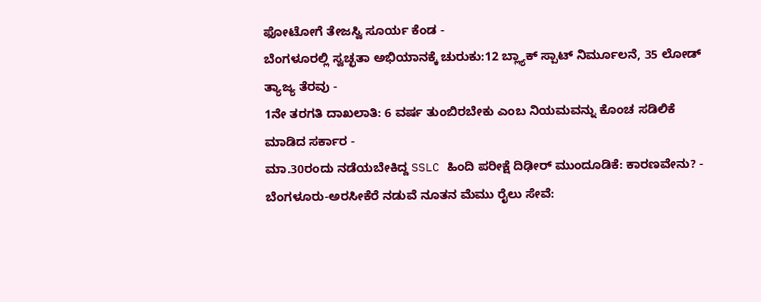ಫೋಟೋಗೆ ತೇಜಸ್ವಿ ಸೂರ್ಯ ಕೆಂಡ -
ಬೆಂಗಳೂರಲ್ಲಿ ಸ್ವಚ್ಛತಾ ಅಭಿಯಾನಕ್ಕೆ ಚುರುಕು:12 ಬ್ಲ್ಯಾಕ್ ಸ್ಪಾಟ್ ನಿರ್ಮೂಲನೆ, 35 ಲೋಡ್ ತ್ಯಾಜ್ಯ ತೆರವು -
1ನೇ ತರಗತಿ ದಾಖಲಾತಿ: 6 ವರ್ಷ ತುಂಬಿರಬೇಕು ಎಂಬ ನಿಯಮವನ್ನು ಕೊಂಚ ಸಡಿಲಿಕೆ ಮಾಡಿದ ಸರ್ಕಾರ -
ಮಾ.30ರಂದು ನಡೆಯಬೇಕಿದ್ದ SSLC ಹಿಂದಿ ಪರೀಕ್ಷೆ ದಿಢೀರ್ ಮುಂದೂಡಿಕೆ: ಕಾರಣವೇನು? -
ಬೆಂಗಳೂರು-ಅರಸೀಕೆರೆ ನಡುವೆ ನೂತನ ಮೆಮು ರೈಲು ಸೇವೆ: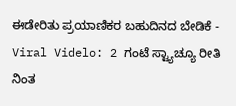ಈಡೇರಿತು ಪ್ರಯಾಣಿಕರ ಬಹುದಿನದ ಬೇಡಿಕೆ -
Viral Videlo: 2 ಗಂಟೆ ಸ್ಟ್ಯಾಚ್ಯೂ ರೀತಿ ನಿಂತ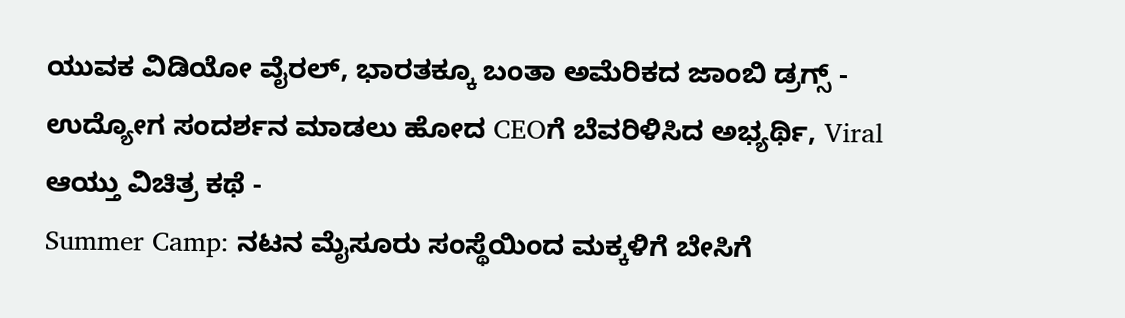ಯುವಕ ವಿಡಿಯೋ ವೈರಲ್, ಭಾರತಕ್ಕೂ ಬಂತಾ ಅಮೆರಿಕದ ಜಾಂಬಿ ಡ್ರಗ್ಸ್ -
ಉದ್ಯೋಗ ಸಂದರ್ಶನ ಮಾಡಲು ಹೋದ CEOಗೆ ಬೆವರಿಳಿಸಿದ ಅಭ್ಯರ್ಥಿ, Viral ಆಯ್ತು ವಿಚಿತ್ರ ಕಥೆ -
Summer Camp: ನಟನ ಮೈಸೂರು ಸಂಸ್ಥೆಯಿಂದ ಮಕ್ಕಳಿಗೆ ಬೇಸಿಗೆ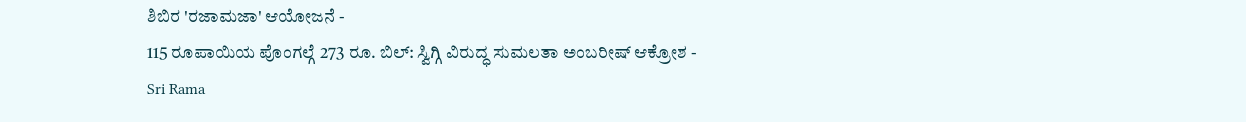ಶಿಬಿರ 'ರಜಾಮಜಾ' ಆಯೋಜನೆ -
115 ರೂಪಾಯಿಯ ಪೊಂಗಲ್ಗೆ 273 ರೂ. ಬಿಲ್: ಸ್ವಿಗ್ಗಿ ವಿರುದ್ಧ ಸುಮಲತಾ ಅಂಬರೀಷ್ ಆಕ್ರೋಶ -
Sri Rama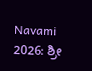Navami 2026: ಶ್ರೀ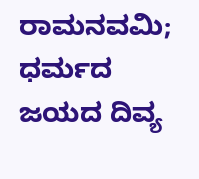ರಾಮನವಮಿ; ಧರ್ಮದ ಜಯದ ದಿವ್ಯ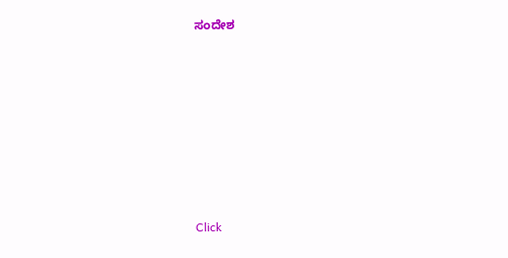ಸಂದೇಶ












Click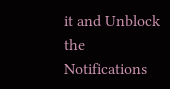it and Unblock the Notifications